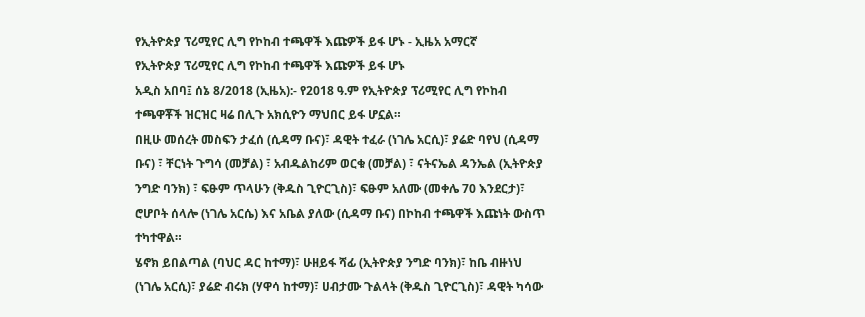የኢትዮጵያ ፕሪሚየር ሊግ የኮከብ ተጫዋች እጩዎች ይፋ ሆኑ - ኢዜአ አማርኛ
የኢትዮጵያ ፕሪሚየር ሊግ የኮከብ ተጫዋች እጩዎች ይፋ ሆኑ
አዲስ አበባ፤ ሰኔ 8/2018 (ኢዜአ):- የ2018 ዓ.ም የኢትዮጵያ ፕሪሚየር ሊግ የኮከብ ተጫዋቾች ዝርዝር ዛሬ በሊጉ አክሲዮን ማህበር ይፋ ሆኗል።
በዚሁ መሰረት መስፍን ታፈሰ (ሲዳማ ቡና)፣ ዳዊት ተፈራ (ነገሌ አርሲ)፣ ያሬድ ባየህ (ሲዳማ ቡና) ፣ ቸርነት ጉግሳ (መቻል) ፣ አብዱልከሪም ወርቁ (መቻል) ፣ ናትናኤል ዳንኤል (ኢትዮጵያ ንግድ ባንክ) ፣ ፍፁም ጥላሁን (ቅዱስ ጊዮርጊስ)፣ ፍፁም አለሙ (መቀሌ 70 እንደርታ)፣ ሮሆቦት ሰላሎ (ነገሌ አርሴ) እና አቤል ያለው (ሲዳማ ቡና) በኮከብ ተጫዋች እጩነት ውስጥ ተካተዋል።
ሄኖክ ይበልጣል (ባህር ዳር ከተማ)፣ ሁዘይፋ ሻፊ (ኢትዮጵያ ንግድ ባንክ)፣ ከቤ ብዙነህ (ነገሌ አርሲ)፣ ያሬድ ብሩክ (ሃዋሳ ከተማ)፣ ሀብታሙ ጉልላት (ቅዱስ ጊዮርጊስ)፣ ዳዊት ካሳው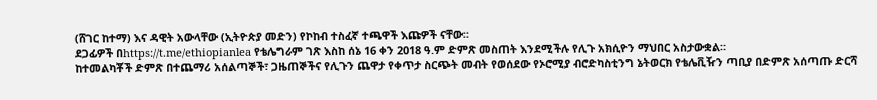(ሸገር ከተማ) እና ዳዊት አውላቸው (ኢትዮጵያ መድን) የኮከብ ተስፈኛ ተጫዋች እጩዎች ናቸው።
ደጋፊዎች በhttps://t.me/ethiopianlea የቴሌግራም ገጽ እስከ ሰኔ 16 ቀን 2018 ዓ.ም ድምጽ መስጠት እንደሚችሉ የሊጉ አክሲዮን ማህበር አስታውቋል።
ከተመልካቾች ድምጽ በተጨማሪ አሰልጣኞች፣ ጋዜጠኞችና የሊጉን ጨዋታ የቀጥታ ስርጭት መብት የወሰደው የኦሮሚያ ብሮድካስቲንግ ኔትወርክ የቴሌቪዥን ጣቢያ በድምጽ አሰጣጡ ድርሻ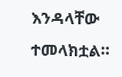እንዳላቸው ተመላክቷል።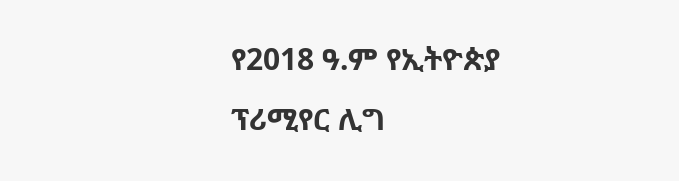የ2018 ዓ.ም የኢትዮጵያ ፕሪሚየር ሊግ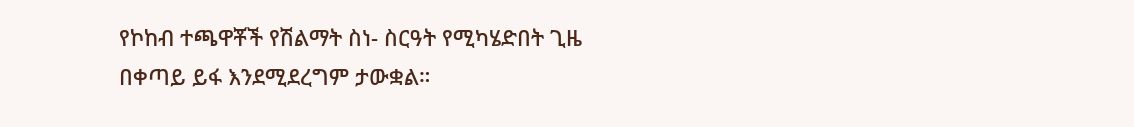የኮከብ ተጫዋቾች የሽልማት ስነ- ስርዓት የሚካሄድበት ጊዜ በቀጣይ ይፋ እንደሚደረግም ታውቋል።